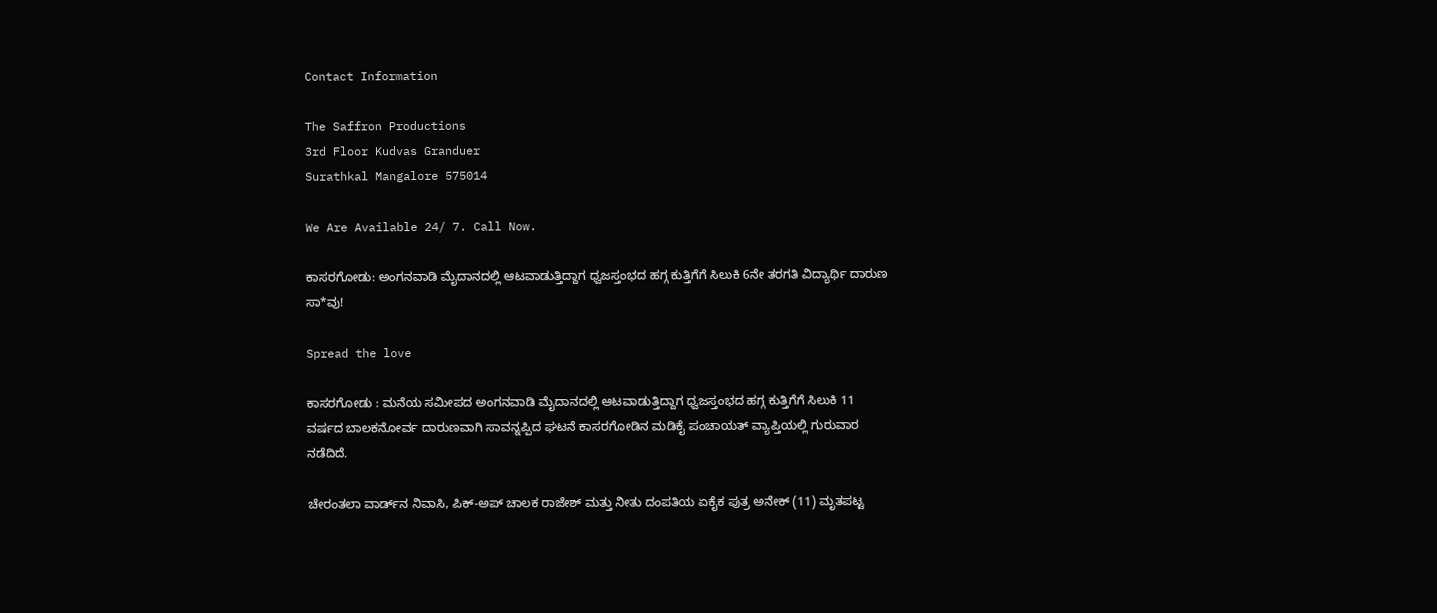Contact Information

The Saffron Productions
3rd Floor Kudvas Granduer
Surathkal Mangalore 575014

We Are Available 24/ 7. Call Now.

ಕಾಸರಗೋಡು: ಅಂಗನವಾಡಿ ಮೈದಾನದಲ್ಲಿ ಆಟವಾಡುತ್ತಿದ್ದಾಗ ಧ್ವಜಸ್ತಂಭದ ಹಗ್ಗ ಕುತ್ತಿಗೆಗೆ ಸಿಲುಕಿ 6ನೇ ತರಗತಿ ವಿದ್ಯಾರ್ಥಿ ದಾರುಣ ಸಾ*ವು!

Spread the love

ಕಾಸರಗೋಡು : ಮನೆಯ ಸಮೀಪದ ಅಂಗನವಾಡಿ ಮೈದಾನದಲ್ಲಿ ಆಟವಾಡುತ್ತಿದ್ದಾಗ ಧ್ವಜಸ್ತಂಭದ ಹಗ್ಗ ಕುತ್ತಿಗೆಗೆ ಸಿಲುಕಿ 11 ವರ್ಷದ ಬಾಲಕನೋರ್ವ ದಾರುಣವಾಗಿ ಸಾವನ್ನಪ್ಪಿದ ಘಟನೆ ಕಾಸರಗೋಡಿನ ಮಡಿಕೈ ಪಂಚಾಯತ್ ವ್ಯಾಪ್ತಿಯಲ್ಲಿ ಗುರುವಾರ ನಡೆದಿದೆ.

ಚೇರಂತಲಾ ವಾರ್ಡ್‌ನ ನಿವಾಸಿ, ಪಿಕ್-ಅಪ್ ಚಾಲಕ ರಾಜೇಶ್ ಮತ್ತು ನೀತು ದಂಪತಿಯ ಏಕೈಕ ಪುತ್ರ ಅನೇಕ್ (11) ಮೃತಪಟ್ಟ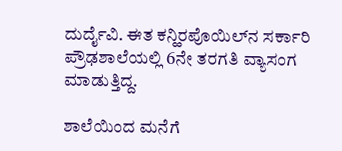ದುರ್ದೈವಿ. ಈತ ಕನ್ಹಿರಪೊಯಿಲ್‌ನ ಸರ್ಕಾರಿ ಪ್ರೌಢಶಾಲೆಯಲ್ಲಿ 6ನೇ ತರಗತಿ ವ್ಯಾಸಂಗ ಮಾಡುತ್ತಿದ್ದ.

ಶಾಲೆಯಿಂದ ಮನೆಗೆ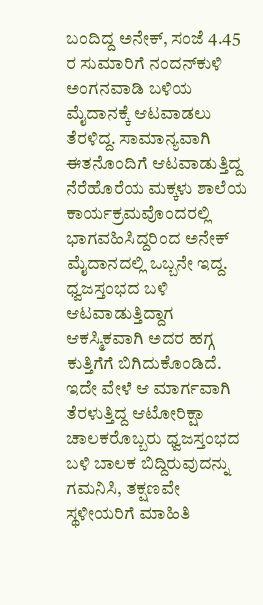ಬಂದಿದ್ದ ಅನೇಕ್, ಸಂಜೆ 4.45 ರ ಸುಮಾರಿಗೆ ನಂದನ್‌ಕುಳಿ ಅಂಗನವಾಡಿ ಬಳಿಯ ಮೈದಾನಕ್ಕೆ ಆಟವಾಡಲು ತೆರಳಿದ್ದ. ಸಾಮಾನ್ಯವಾಗಿ ಈತನೊಂದಿಗೆ ಆಟವಾಡುತ್ತಿದ್ದ ನೆರೆಹೊರೆಯ ಮಕ್ಕಳು ಶಾಲೆಯ ಕಾರ್ಯಕ್ರಮವೊಂದರಲ್ಲಿ ಭಾಗವಹಿಸಿದ್ದರಿಂದ ಅನೇಕ್ ಮೈದಾನದಲ್ಲಿ ಒಬ್ಬನೇ ಇದ್ದ. ಧ್ವಜಸ್ತಂಭದ ಬಳಿ ಆಟವಾಡುತ್ತಿದ್ದಾಗ ಆಕಸ್ಮಿಕವಾಗಿ ಅದರ ಹಗ್ಗ ಕುತ್ತಿಗೆಗೆ ಬಿಗಿದುಕೊಂಡಿದೆ. ಇದೇ ವೇಳೆ ಆ ಮಾರ್ಗವಾಗಿ ತೆರಳುತ್ತಿದ್ದ ಆಟೋರಿಕ್ಷಾ ಚಾಲಕರೊಬ್ಬರು ಧ್ವಜಸ್ತಂಭದ ಬಳಿ ಬಾಲಕ ಬಿದ್ದಿರುವುದನ್ನು ಗಮನಿಸಿ, ತಕ್ಷಣವೇ ಸ್ಥಳೀಯರಿಗೆ ಮಾಹಿತಿ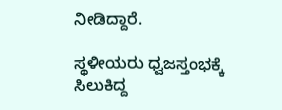ನೀಡಿದ್ದಾರೆ.

ಸ್ಥಳೀಯರು ಧ್ವಜಸ್ತಂಭಕ್ಕೆ ಸಿಲುಕಿದ್ದ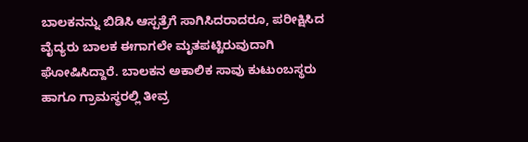ಬಾಲಕನನ್ನು ಬಿಡಿಸಿ ಆಸ್ಪತ್ರೆಗೆ ಸಾಗಿಸಿದರಾದರೂ, ಪರೀಕ್ಷಿಸಿದ ವೈದ್ಯರು ಬಾಲಕ ಈಗಾಗಲೇ ಮೃತಪಟ್ಟಿರುವುದಾಗಿ ಘೋಷಿಸಿದ್ದಾರೆ. ಬಾಲಕನ ಅಕಾಲಿಕ ಸಾವು ಕುಟುಂಬಸ್ಥರು ಹಾಗೂ ಗ್ರಾಮಸ್ಥರಲ್ಲಿ ತೀವ್ರ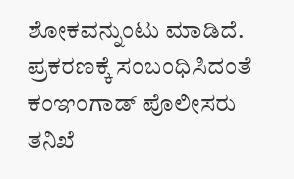ಶೋಕವನ್ನುಂಟು ಮಾಡಿದೆ. ಪ್ರಕರಣಕ್ಕೆ ಸಂಬಂಧಿಸಿದಂತೆ ಕಂಞಂಗಾಡ್ ಪೊಲೀಸರು ತನಿಖೆ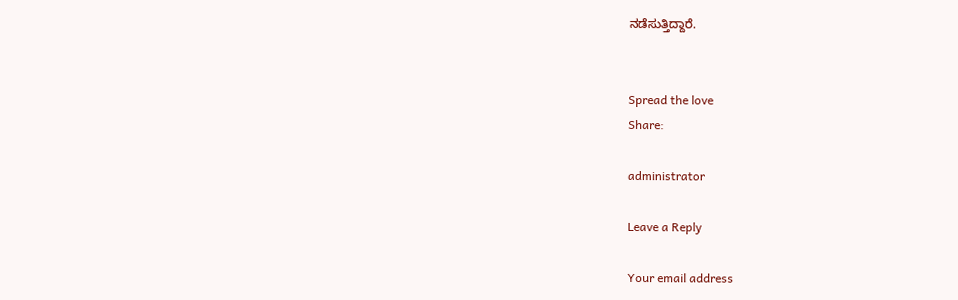ನಡೆಸುತ್ತಿದ್ದಾರೆ.


Spread the love
Share:

administrator

Leave a Reply

Your email address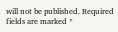will not be published. Required fields are marked *